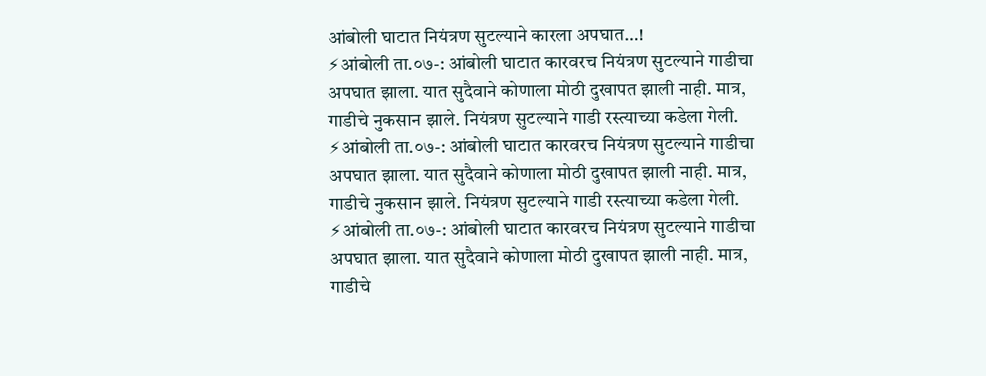आंबोली घाटात नियंत्रण सुटल्याने कारला अपघात…!
⚡आंबोली ता.०७-: आंबोली घाटात कारवरच नियंत्रण सुटल्याने गाडीचा अपघात झाला. यात सुदैवाने कोणाला मोठी दुखापत झाली नाही. मात्र, गाडीचे नुकसान झाले. नियंत्रण सुटल्याने गाडी रस्त्याच्या कडेला गेली.
⚡आंबोली ता.०७-: आंबोली घाटात कारवरच नियंत्रण सुटल्याने गाडीचा अपघात झाला. यात सुदैवाने कोणाला मोठी दुखापत झाली नाही. मात्र, गाडीचे नुकसान झाले. नियंत्रण सुटल्याने गाडी रस्त्याच्या कडेला गेली.
⚡आंबोली ता.०७-: आंबोली घाटात कारवरच नियंत्रण सुटल्याने गाडीचा अपघात झाला. यात सुदैवाने कोणाला मोठी दुखापत झाली नाही. मात्र, गाडीचे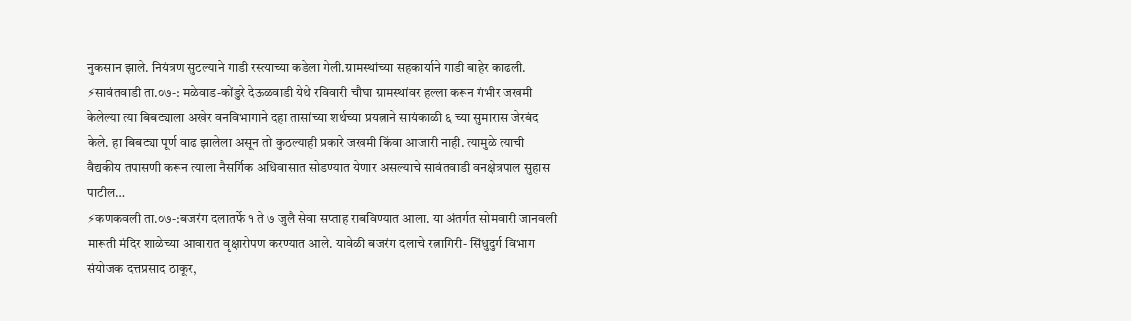नुकसान झाले. नियंत्रण सुटल्याने गाडी रस्त्याच्या कडेला गेली.ग्रामस्थांच्या सहकार्याने गाडी बाहेर काढली.
⚡सावंतवाडी ता.०७-: मळेवाड-कोंडुरे देऊळवाडी येथे रविवारी चौघा ग्रामस्थांवर हल्ला करून गंभीर जखमी केलेल्या त्या बिबट्याला अखेर वनविभागाने दहा तासांच्या शर्थच्या प्रयत्नाने सायंकाळी ६ च्या सुमारास जेरबंद केले. हा बिबट्या पूर्ण वाढ झालेला असून तो कुठल्याही प्रकारे जखमी किंवा आजारी नाही. त्यामुळे त्याची वैद्यकीय तपासणी करून त्याला नैसर्गिक अधिवासात सोडण्यात येणार असल्याचे सावंतवाडी वनक्षेत्रपाल सुहास पाटील…
⚡कणकवली ता.०७-:बजरंग दलातर्फे १ ते ७ जुलै सेवा सप्ताह राबविण्यात आला. या अंतर्गत सोमवारी जानवली मारूती मंदिर शाळेच्या आवारात वृक्षारोपण करण्यात आले. यावेळी बजरंग दलाचे रत्नागिरी- सिंधुदुर्ग विभाग संयोजक दत्तप्रसाद ठाकूर,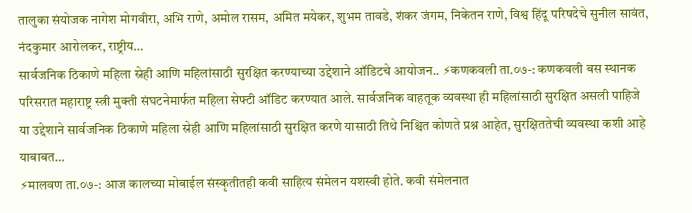तालुका संयोजक नागेश मोगवीरा, अभि राणे, अमोल रासम, अमित मयेकर, शुभम तावडे, शंकर जंगम, निकेतन राणे, विश्व हिंदू परिषदेचे सुनील सावंत, नंदकुमार आरोलकर, राष्ट्रीय…
सार्वजनिक ठिकाणे महिला स्नेही आणि महिलांसाठी सुरक्षित करण्याच्या उद्देशाने ऑडिटचे आयोजन.. ⚡कणकवली ता.०७-: कणकवली बस स्थानक परिसरात महाराष्ट्र स्त्री मुक्ती संघटनेमार्फत महिला सेफ्टी ऑडिट करण्यात आले. सार्वजनिक वाहतूक व्यवस्था ही महिलांसाठी सुरक्षित असली पाहिजे या उद्देशाने सार्वजनिक ठिकाणे महिला स्रेही आणि महिलांसाठी सुरक्षित करणे यासाठी तिथे निश्चित कोणते प्रश्न आहेत, सुरक्षिततेची व्यवस्था कशी आहे याबाबत…
⚡मालवण ता.०७-: आज कालच्या मोबाईल संस्कृतीतही कवी साहित्य संमेलन यशस्वी होते. कवी संमेलनात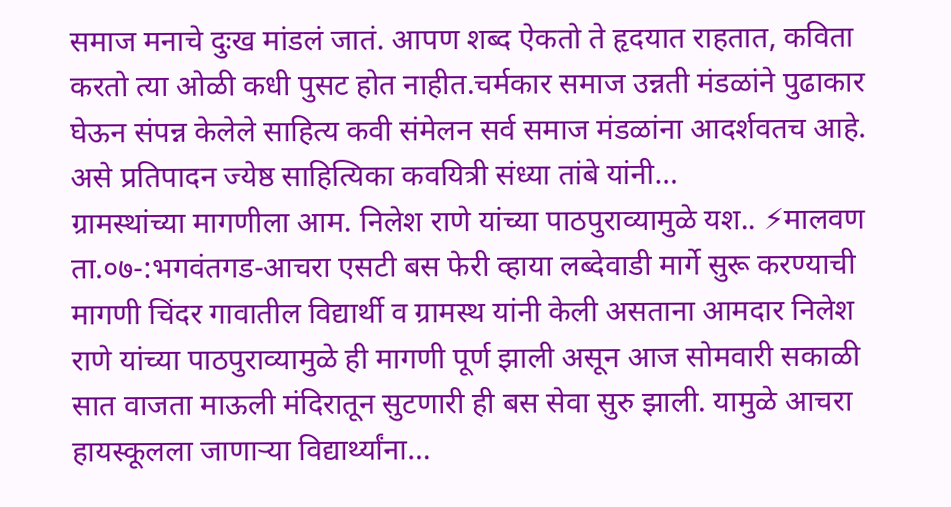समाज मनाचे दुःख मांडलं जातं. आपण शब्द ऐकतो ते हृदयात राहतात, कविता करतो त्या ओळी कधी पुसट होत नाहीत.चर्मकार समाज उन्नती मंडळांने पुढाकार घेऊन संपन्न केलेले साहित्य कवी संमेलन सर्व समाज मंडळांना आदर्शवतच आहे. असे प्रतिपादन ज्येष्ठ साहित्यिका कवयित्री संध्या तांबे यांनी…
ग्रामस्थांच्या मागणीला आम. निलेश राणे यांच्या पाठपुराव्यामुळे यश.. ⚡मालवण ता.०७-:भगवंतगड-आचरा एसटी बस फेरी व्हाया लब्देवाडी मार्गे सुरू करण्याची मागणी चिंदर गावातील विद्यार्थी व ग्रामस्थ यांनी केली असताना आमदार निलेश राणे यांच्या पाठपुराव्यामुळे ही मागणी पूर्ण झाली असून आज सोमवारी सकाळी सात वाजता माऊली मंदिरातून सुटणारी ही बस सेवा सुरु झाली. यामुळे आचरा हायस्कूलला जाणाऱ्या विद्यार्थ्यांना…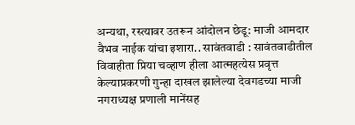अन्यथा, रस्त्यावर उतरून आंदोलन छेडू: माजी आमदार वैभव नाईक यांचा इशारा.. सावंतवाडी : सावंतवाडीतील विवाहीता प्रिया चव्हाण हीला आत्महत्येस प्रवृत्त केल्याप्रकरणी गुन्हा दाखल झालेल्या देवगडच्या माजी नगराध्यक्ष प्रणाली मानेंसह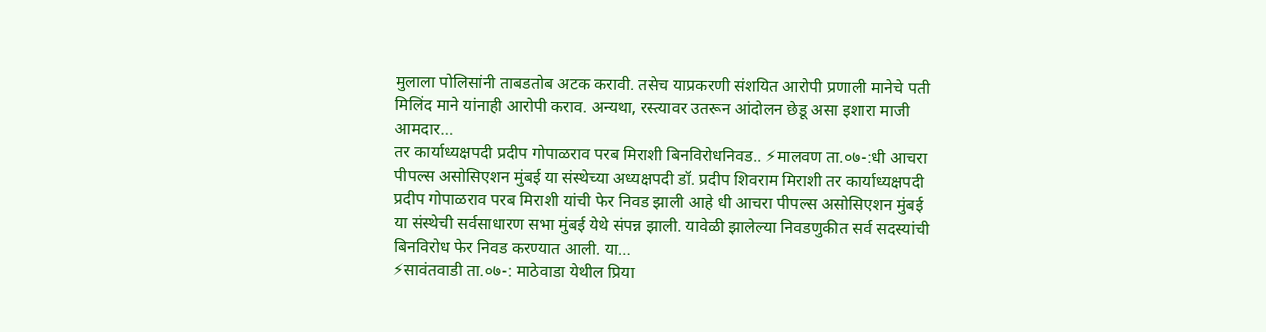मुलाला पोलिसांनी ताबडतोब अटक करावी. तसेच याप्रकरणी संशयित आरोपी प्रणाली मानेचे पती मिलिंद माने यांनाही आरोपी कराव. अन्यथा, रस्त्यावर उतरून आंदोलन छेडू असा इशारा माजी आमदार…
तर कार्याध्यक्षपदी प्रदीप गोपाळराव परब मिराशी बिनविरोधनिवड.. ⚡मालवण ता.०७-:धी आचरा पीपल्स असोसिएशन मुंबई या संस्थेच्या अध्यक्षपदी डॉ. प्रदीप शिवराम मिराशी तर कार्याध्यक्षपदी प्रदीप गोपाळराव परब मिराशी यांची फेर निवड झाली आहे धी आचरा पीपल्स असोसिएशन मुंबई या संस्थेची सर्वसाधारण सभा मुंबई येथे संपन्न झाली. यावेळी झालेल्या निवडणुकीत सर्व सदस्यांची बिनविरोध फेर निवड करण्यात आली. या…
⚡सावंतवाडी ता.०७-: माठेवाडा येथील प्रिया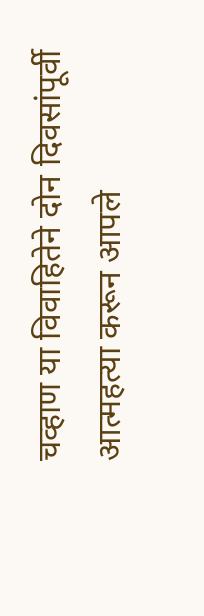चव्हाण या विवाहितेने दोन दिवसांपूर्वी आत्महत्या करून आपले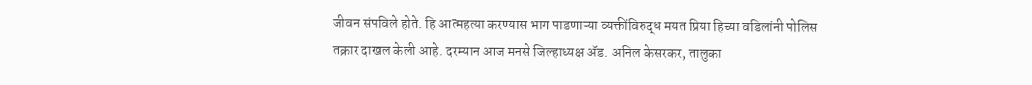जीवन संपविले होते. हि आत्महत्या करण्यास भाग पाडणाऱ्या व्यक्तींविरुद्ध मयत प्रिया हिच्या वडिलांनी पोलिस तक्रार दाखल केली आहे. दरम्यान आज मनसे जिल्हाध्यक्ष ॲड. अनिल केसरकर, तालुका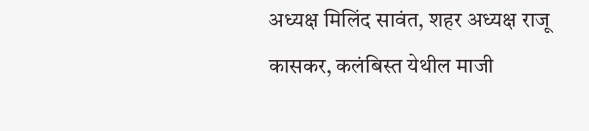अध्यक्ष मिलिंद सावंत, शहर अध्यक्ष राजू कासकर, कलंबिस्त येथील माजी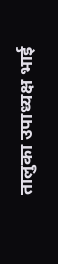तालुका उपाध्यक्ष भाई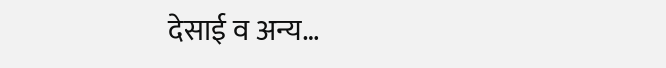देसाई व अन्य…